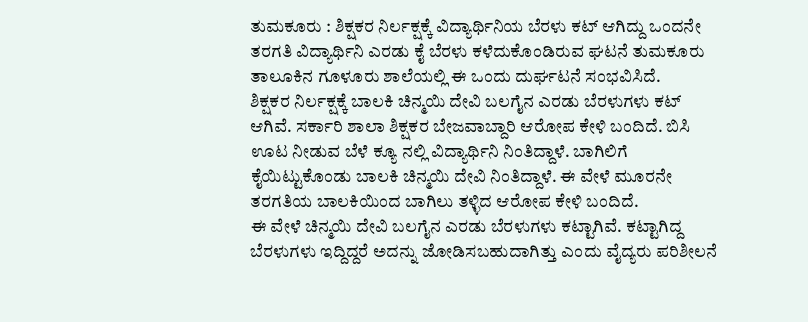ತುಮಕೂರು : ಶಿಕ್ಷಕರ ನಿರ್ಲಕ್ಷಕ್ಕೆ ವಿದ್ಯಾರ್ಥಿನಿಯ ಬೆರಳು ಕಟ್ ಆಗಿದ್ದು ಒಂದನೇ ತರಗತಿ ವಿದ್ಯಾರ್ಥಿನಿ ಎರಡು ಕೈ ಬೆರಳು ಕಳೆದುಕೊಂಡಿರುವ ಘಟನೆ ತುಮಕೂರು ತಾಲೂಕಿನ ಗೂಳೂರು ಶಾಲೆಯಲ್ಲಿ ಈ ಒಂದು ದುರ್ಘಟನೆ ಸಂಭವಿಸಿದೆ.
ಶಿಕ್ಷಕರ ನಿರ್ಲಕ್ಷಕ್ಕೆ ಬಾಲಕಿ ಚಿನ್ಮಯಿ ದೇವಿ ಬಲಗೈನ ಎರಡು ಬೆರಳುಗಳು ಕಟ್ ಆಗಿವೆ. ಸರ್ಕಾರಿ ಶಾಲಾ ಶಿಕ್ಷಕರ ಬೇಜವಾಬ್ದಾರಿ ಆರೋಪ ಕೇಳಿ ಬಂದಿದೆ. ಬಿಸಿ ಊಟ ನೀಡುವ ಬೆಳೆ ಕ್ಯೂ ನಲ್ಲಿ ವಿದ್ಯಾರ್ಥಿನಿ ನಿಂತಿದ್ದಾಳೆ. ಬಾಗಿಲಿಗೆ ಕೈಯಿಟ್ಟುಕೊಂಡು ಬಾಲಕಿ ಚಿನ್ಮಯಿ ದೇವಿ ನಿಂತಿದ್ದಾಳೆ. ಈ ವೇಳೆ ಮೂರನೇ ತರಗತಿಯ ಬಾಲಕಿಯಿಂದ ಬಾಗಿಲು ತಳ್ಳಿದ ಆರೋಪ ಕೇಳಿ ಬಂದಿದೆ.
ಈ ವೇಳೆ ಚಿನ್ಮಯಿ ದೇವಿ ಬಲಗೈನ ಎರಡು ಬೆರಳುಗಳು ಕಟ್ಟಾಗಿವೆ. ಕಟ್ಟಾಗಿದ್ದ ಬೆರಳುಗಳು ಇದ್ದಿದ್ದರೆ ಅದನ್ನು ಜೋಡಿಸಬಹುದಾಗಿತ್ತು ಎಂದು ವೈದ್ಯರು ಪರಿಶೀಲನೆ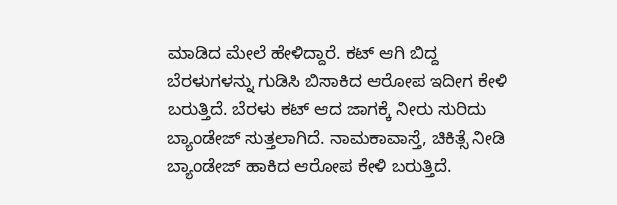ಮಾಡಿದ ಮೇಲೆ ಹೇಳಿದ್ದಾರೆ. ಕಟ್ ಆಗಿ ಬಿದ್ದ ಬೆರಳುಗಳನ್ನು ಗುಡಿಸಿ ಬಿಸಾಕಿದ ಆರೋಪ ಇದೀಗ ಕೇಳಿ ಬರುತ್ತಿದೆ. ಬೆರಳು ಕಟ್ ಆದ ಜಾಗಕ್ಕೆ ನೀರು ಸುರಿದು ಬ್ಯಾಂಡೇಜ್ ಸುತ್ತಲಾಗಿದೆ. ನಾಮಕಾವಾಸ್ತೆ, ಚಿಕಿತ್ಸೆ ನೀಡಿ ಬ್ಯಾಂಡೇಜ್ ಹಾಕಿದ ಆರೋಪ ಕೇಳಿ ಬರುತ್ತಿದೆ.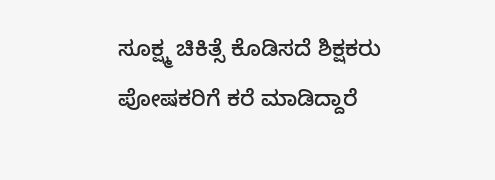ಸೂಕ್ಷ್ಮ ಚಿಕಿತ್ಸೆ ಕೊಡಿಸದೆ ಶಿಕ್ಷಕರು ಪೋಷಕರಿಗೆ ಕರೆ ಮಾಡಿದ್ದಾರೆ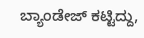ಬ್ಯಾಂಡೇಜ್ ಕಟ್ಟಿದ್ದು,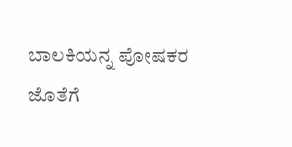ಬಾಲಕಿಯನ್ನ ಪೋಷಕರ ಜೊತೆಗೆ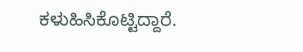ಕಳುಹಿಸಿಕೊಟ್ಟಿದ್ದಾರೆ.